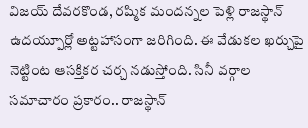విజయ్ దేవరకొండ, రష్మిక మందన్నల పెళ్లి రాజస్థాన్ ఉదయ్పూర్లో అట్టహాసంగా జరిగింది. ఈ వేడుకల ఖర్చుపై నెట్టింట ఆసక్తికర చర్చ నడుస్తోంది. సినీ వర్గాల సమాచారం ప్రకారం.. రాజస్థాన్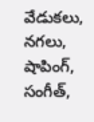వేడుకలు, నగలు, షాపింగ్, సంగీత్,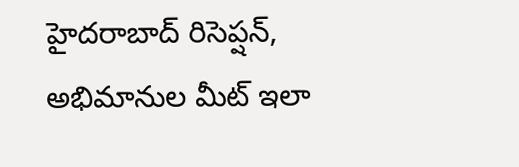హైదరాబాద్ రిసెప్షన్, అభిమానుల మీట్ ఇలా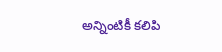అన్నింటికీ కలిపి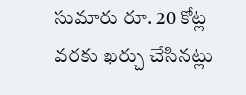సుమారు రూ. 20 కోట్ల వరకు ఖర్చు చేసినట్లు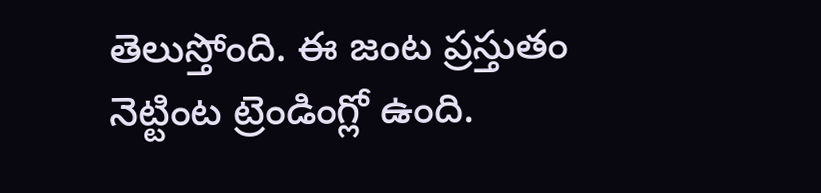తెలుస్తోంది. ఈ జంట ప్రస్తుతం నెట్టింట ట్రెండింగ్లో ఉంది.